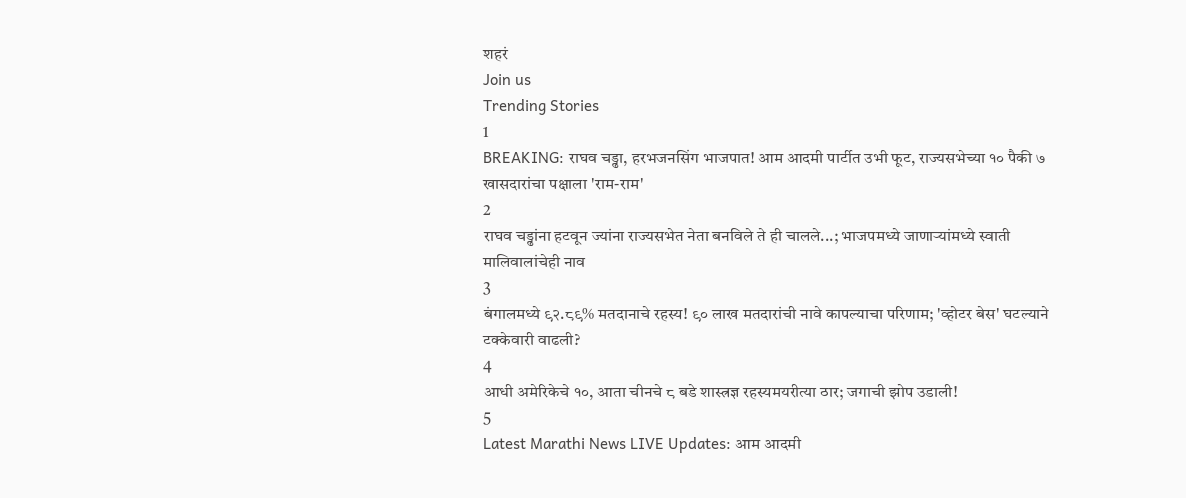शहरं
Join us
Trending Stories
1
BREAKING: राघव चड्ढा, हरभजनसिंग भाजपात! आम आदमी पार्टीत उभी फूट, राज्यसभेच्या १० पैकी ७ खासदारांचा पक्षाला 'राम-राम'
2
राघव चड्ढांना हटवून ज्यांना राज्यसभेत नेता बनविले ते ही चालले...; भाजपमध्ये जाणाऱ्यांमध्ये स्वाती मालिवालांचेही नाव
3
बंगालमध्ये ९२.८९% मतदानाचे रहस्य! ९० लाख मतदारांची नावे कापल्याचा परिणाम; 'व्होटर बेस' घटल्याने टक्केवारी वाढली?
4
आधी अमेरिकेचे १०, आता चीनचे ८ बडे शास्त्रज्ञ रहस्यमयरीत्या ठार; जगाची झोप उडाली!
5
Latest Marathi News LIVE Updates: आम आदमी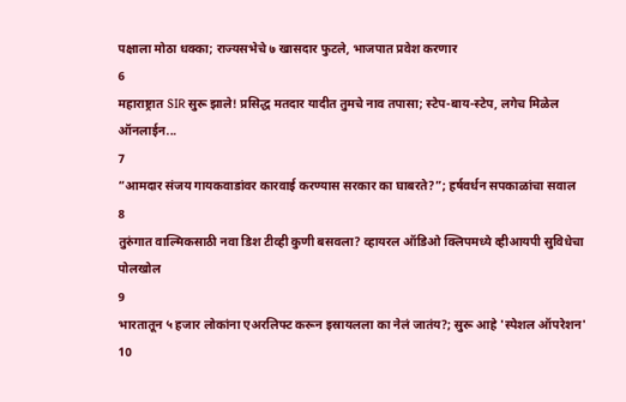पक्षाला मोठा धक्का; राज्यसभेचे ७ खासदार फुटले, भाजपात प्रवेश करणार
6
महाराष्ट्रात SIR सुरू झाले! प्रसिद्ध मतदार यादीत तुमचे नाव तपासा; स्टेप-बाय-स्टेप, लगेच मिळेल ऑनलाईन...
7
“आमदार संजय गायकवाडांवर कारवाई करण्यास सरकार का घाबरते?”; हर्षवर्धन सपकाळांचा सवाल
8
तुरुंगात वाल्मिकसाठी नवा डिश टीव्ही कुणी बसवला? व्हायरल ऑडिओ क्लिपमध्ये व्हीआयपी सुविधेचा पोलखोल
9
भारतातून ५ हजार लोकांना एअरलिफ्ट करून इस्रायलला का नेलं जातंय?; सुरू आहे 'स्पेशल ऑपरेशन'
10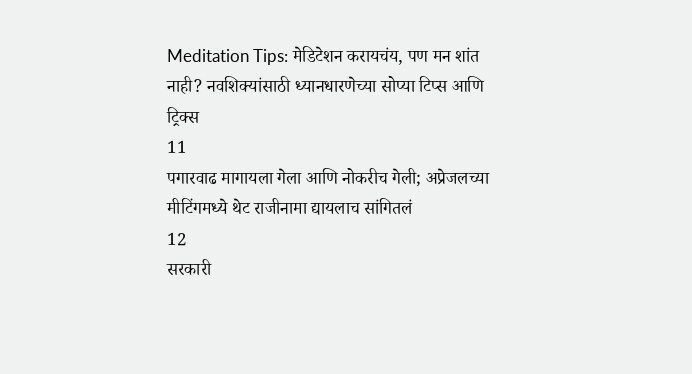Meditation Tips: मेडिटेशन करायचंय, पण मन शांत नाही? नवशिक्यांसाठी ध्यानधारणेच्या सोप्या टिप्स आणि ट्रिक्स
11
पगारवाढ मागायला गेला आणि नोकरीच गेली; अप्रेजलच्या मीटिंगमध्ये थेट राजीनामा द्यायलाच सांगितलं
12
सरकारी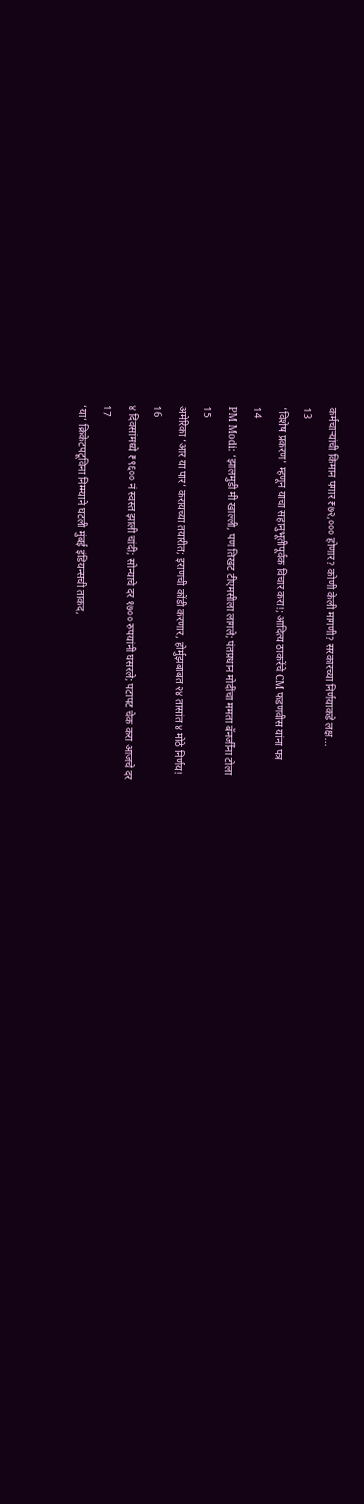कर्मचाऱ्यांची किमान पगार ₹७२,००० होणार? कोणी केली मागणी? सरकारच्या निर्णयाकडे लक्ष...
13
'विशेष प्रकरण' म्हणून याचा सहानुभूतीपूर्वक विचार करा!; आदित्य ठाकरेंचे CM फडणवीस यांना पत्र
14
PM Modi: ‘झालमुडी मी खाल्ली, पण तिखट टीएमसीला लागले; पंतप्रधान मोदींचा ममता बॅनर्जींना टोला
15
अमेरिका ‘आर या पार’ करायच्या तयारीत; इराणची कोंडी करणार, होर्मुझबाबत २४ तासांत ४ मोठे निर्णय!
16
४ दिवसांमध्ये ₹९६०० नं स्वस्त झाली चांदी; सोन्याचे दर १७०० रुपयांनी घसरले; पटापट चेक करा आजचे दर
17
‘या’ क्रिकेटपटूविना निम्म्याने घटली मुंबई इंडियन्सची ताकद,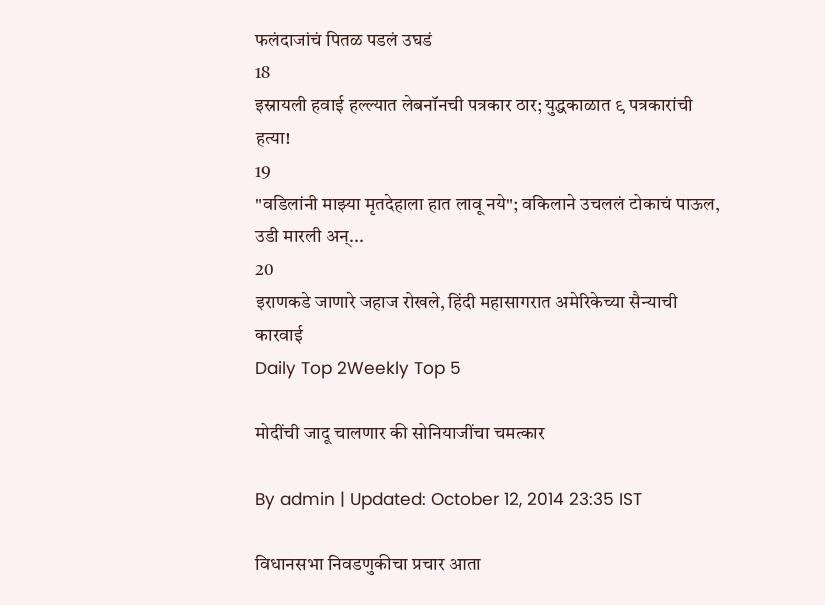फलंदाजांचं पितळ पडलं उघडं
18
इस्रायली हवाई हल्ल्यात लेबनॉनची पत्रकार ठार; युद्धकाळात ९ पत्रकारांची हत्या!
19
"वडिलांनी माझ्या मृतदेहाला हात लावू नये"; वकिलाने उचललं टोकाचं पाऊल, उडी मारली अन्...
20
इराणकडे जाणारे जहाज रोखले, हिंदी महासागरात अमेरिकेच्या सैन्याची कारवाई
Daily Top 2Weekly Top 5

मोदींची जादू चालणार की सोनियाजींचा चमत्कार

By admin | Updated: October 12, 2014 23:35 IST

विधानसभा निवडणुकीचा प्रचार आता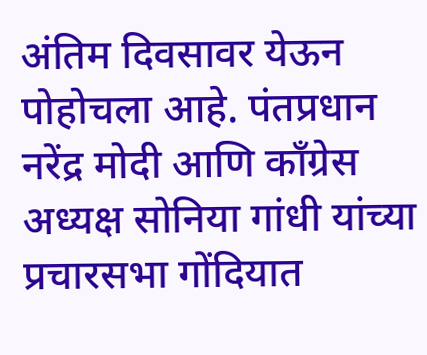अंतिम दिवसावर येऊन पोहोचला आहे. पंतप्रधान नरेंद्र मोदी आणि काँग्रेस अध्यक्ष सोनिया गांधी यांच्या प्रचारसभा गोंदियात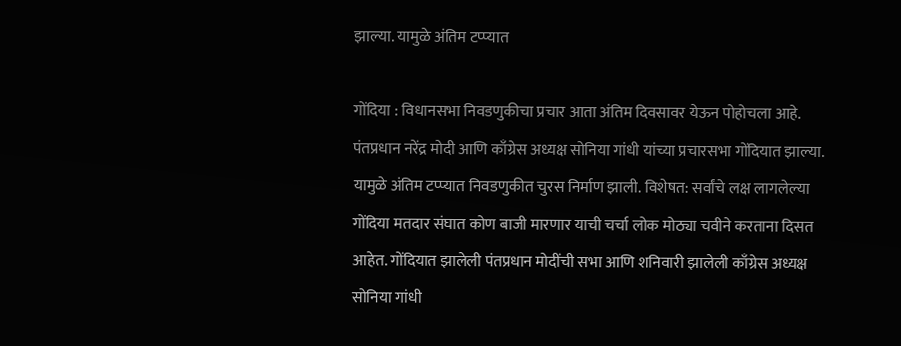झाल्या. यामुळे अंतिम टप्प्यात

गोंदिया : विधानसभा निवडणुकीचा प्रचार आता अंतिम दिवसावर येऊन पोहोचला आहे. पंतप्रधान नरेंद्र मोदी आणि काँग्रेस अध्यक्ष सोनिया गांधी यांच्या प्रचारसभा गोंदियात झाल्या. यामुळे अंतिम टप्प्यात निवडणुकीत चुरस निर्माण झाली. विशेषत: सर्वांचे लक्ष लागलेल्या गोंदिया मतदार संघात कोण बाजी मारणार याची चर्चा लोक मोठ्या चवीने करताना दिसत आहेत. गोंदियात झालेली पंतप्रधान मोदींची सभा आणि शनिवारी झालेली काँग्रेस अध्यक्ष सोनिया गांधी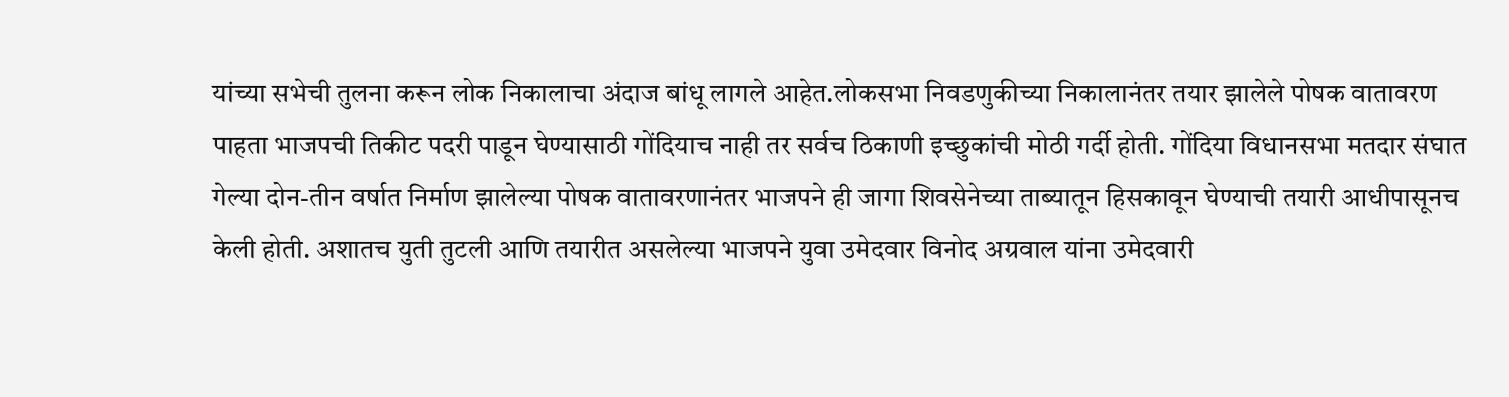यांच्या सभेची तुलना करून लोक निकालाचा अंदाज बांधू लागले आहेत.लोकसभा निवडणुकीच्या निकालानंतर तयार झालेले पोषक वातावरण पाहता भाजपची तिकीट पदरी पाडून घेण्यासाठी गोंदियाच नाही तर सर्वच ठिकाणी इच्छुकांची मोठी गर्दी होती. गोंदिया विधानसभा मतदार संघात गेल्या दोन-तीन वर्षात निर्माण झालेल्या पोषक वातावरणानंतर भाजपने ही जागा शिवसेनेच्या ताब्यातून हिसकावून घेण्याची तयारी आधीपासूनच केली होती. अशातच युती तुटली आणि तयारीत असलेल्या भाजपने युवा उमेदवार विनोद अग्रवाल यांना उमेदवारी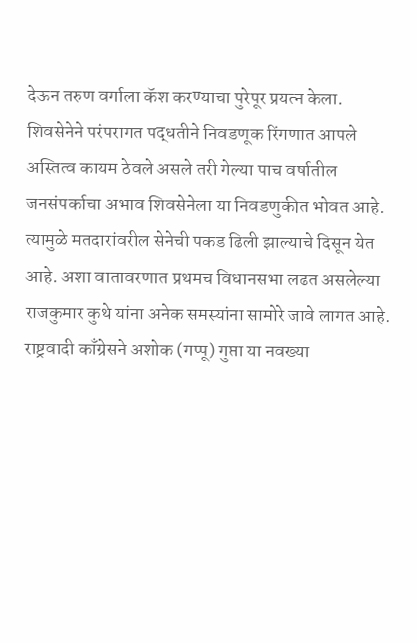देऊन तरुण वर्गाला कॅश करण्याचा पुरेपूर प्रयत्न केला. शिवसेनेने परंपरागत पद्धतीने निवडणूक रिंगणात आपले अस्तित्व कायम ठेवले असले तरी गेल्या पाच वर्षातील जनसंपर्काचा अभाव शिवसेनेला या निवडणुकीत भोवत आहे. त्यामुळे मतदारांवरील सेनेची पकड ढिली झाल्याचे दिसून येत आहे. अशा वातावरणात प्रथमच विधानसभा लढत असलेल्या राजकुमार कुथे यांना अनेक समस्यांना सामोरे जावे लागत आहे. राष्ट्रवादी काँग्रेसने अशोक (गप्पू) गुप्ता या नवख्या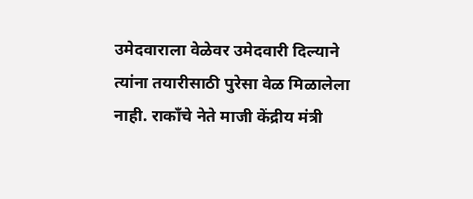उमेदवाराला वेळेवर उमेदवारी दिल्याने त्यांना तयारीसाठी पुरेसा वेळ मिळालेला नाही. राकाँचे नेते माजी केंद्रीय मंत्री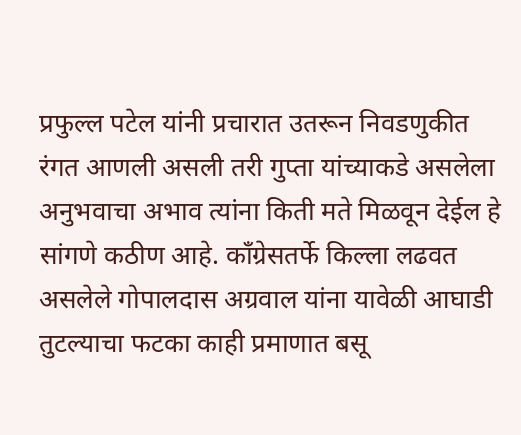प्रफुल्ल पटेल यांनी प्रचारात उतरून निवडणुकीत रंगत आणली असली तरी गुप्ता यांच्याकडे असलेला अनुभवाचा अभाव त्यांना किती मते मिळवून देईल हे सांगणे कठीण आहे. काँग्रेसतर्फे किल्ला लढवत असलेले गोपालदास अग्रवाल यांना यावेळी आघाडी तुटल्याचा फटका काही प्रमाणात बसू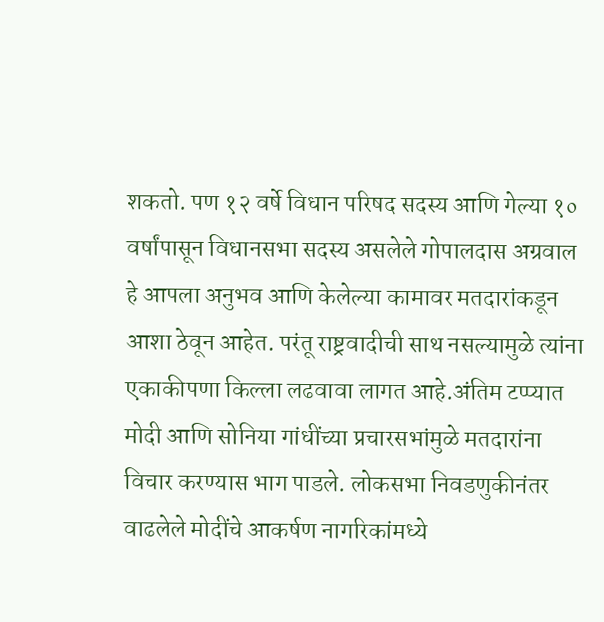शकतो. पण १२ वर्षे विधान परिषद सदस्य आणि गेल्या १० वर्षांपासून विधानसभा सदस्य असलेले गोपालदास अग्रवाल हे आपला अनुभव आणि केलेल्या कामावर मतदारांकडून आशा ठेवून आहेत. परंतू राष्ट्रवादीची साथ नसल्यामुळे त्यांना एकाकीपणा किल्ला लढवावा लागत आहे.अंतिम टप्प्यात मोदी आणि सोनिया गांधींच्या प्रचारसभांमुळे मतदारांना विचार करण्यास भाग पाडले. लोकसभा निवडणुकीनंतर वाढलेले मोदींचे आकर्षण नागरिकांमध्ये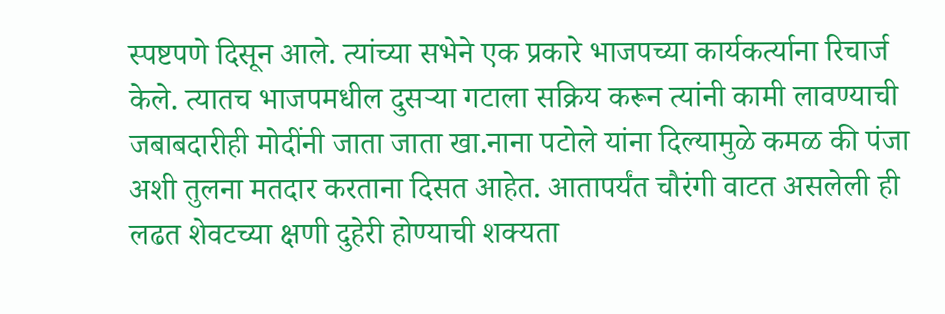स्पष्टपणे दिसून आले. त्यांच्या सभेने एक प्रकारे भाजपच्या कार्यकर्त्याना रिचार्ज केले. त्यातच भाजपमधील दुसऱ्या गटाला सक्रिय करून त्यांनी कामी लावण्याची जबाबदारीही मोदींनी जाता जाता खा.नाना पटोले यांना दिल्यामुळे कमळ की पंजा अशी तुलना मतदार करताना दिसत आहेत. आतापर्यंत चौरंगी वाटत असलेली ही लढत शेवटच्या क्षणी दुहेरी होण्याची शक्यता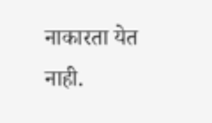नाकारता येत नाही.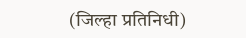(जिल्हा प्रतिनिधी)